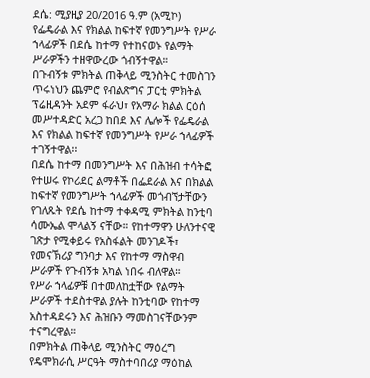ደሴ: ሚያዚያ 20/2016 ዓ.ም (አሚኮ) የፌዴራል እና የክልል ከፍተኛ የመንግሥት የሥራ ኀላፊዎች በደሴ ከተማ የተከናወኑ የልማት ሥራዎችን ተዘዋውረው ጎብኝተዋል።
በጉብኝቱ ምክትል ጠቅላይ ሚንስትር ተመስገን ጥሩነህን ጨምሮ የብልጽግና ፓርቲ ምክትል ፕሬዚዳንት አደም ፋራህ፣ የአማራ ክልል ርዕሰ መሥተዳድር አረጋ ከበደ እና ሌሎች የፌዴራል እና የክልል ከፍተኛ የመንግሥት የሥራ ኀላፊዎች ተገኝተዋል፡፡
በደሴ ከተማ በመንግሥት እና በሕዝብ ተሳትፎ የተሠሩ የኮሪደር ልማቶች በፌደራል እና በክልል ከፍተኛ የመንግሥት ኀላፊዎች መጎብኘታቸውን የገለጹት የደሴ ከተማ ተቀዳሚ ምክትል ከንቲባ ሳሙኤል ሞላልኝ ናቸው። የከተማዋን ሁለንተናዊ ገጽታ የሚቀይሩ የአስፋልት መንገዶች፣ የመናኽሪያ ግንባታ እና የከተማ ማስዋብ ሥራዎች የጉብኝቱ አካል ነበሩ ብለዋል።
የሥራ ኀላፊዎቹ በተመለከቷቸው የልማት ሥራዎች ተደስተዋል ያሉት ከንቲባው የከተማ አስተዳደሩን እና ሕዝቡን ማመስገናቸውንም ተናግረዋል።
በምክትል ጠቅላይ ሚንስትር ማዕረግ የዴሞክራሲ ሥርዓት ማስተባበሪያ ማዕከል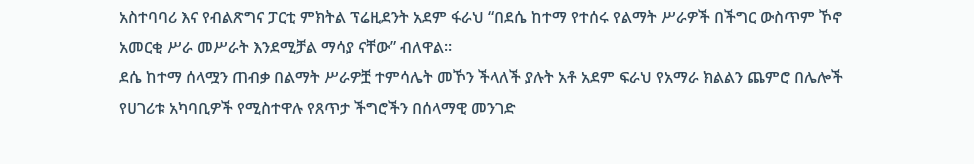አስተባባሪ እና የብልጽግና ፓርቲ ምክትል ፕሬዚደንት አደም ፋራህ “በደሴ ከተማ የተሰሩ የልማት ሥራዎች በችግር ውስጥም ኾኖ አመርቂ ሥራ መሥራት እንደሚቻል ማሳያ ናቸው” ብለዋል።
ደሴ ከተማ ሰላሟን ጠብቃ በልማት ሥራዎቿ ተምሳሌት መኾን ችላለች ያሉት አቶ አደም ፍራህ የአማራ ክልልን ጨምሮ በሌሎች የሀገሪቱ አካባቢዎች የሚስተዋሉ የጸጥታ ችግሮችን በሰላማዊ መንገድ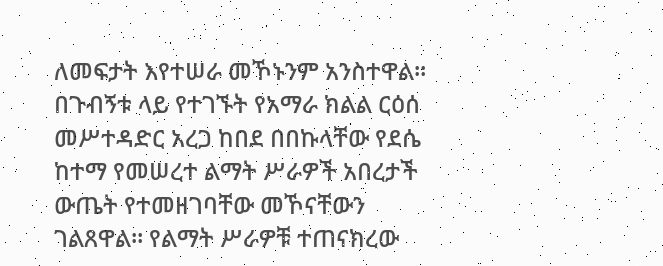ለመፍታት እየተሠራ መኾኑንም አንስተዋል።
በጉብኝቱ ላይ የተገኙት የአማራ ክልል ርዕሰ መሥተዳድር አረጋ ከበደ በበኩላቸው የደሴ ከተማ የመሠረተ ልማት ሥራዎች አበረታች ውጤት የተመዘገባቸው መኾናቸውን ገልጸዋል። የልማት ሥራዎቹ ተጠናክረው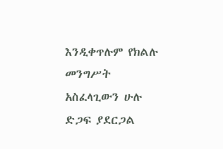እንዲቀጥሉም የክልሉ መንግሥት አስፈላጊውን ሁሉ ድጋፍ ያደርጋል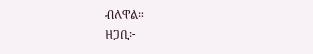ብለዋል።
ዘጋቢ፦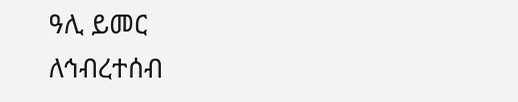ዓሊ ይመር
ለኅብረተሰብ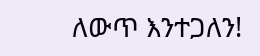ለውጥ እንተጋለን!